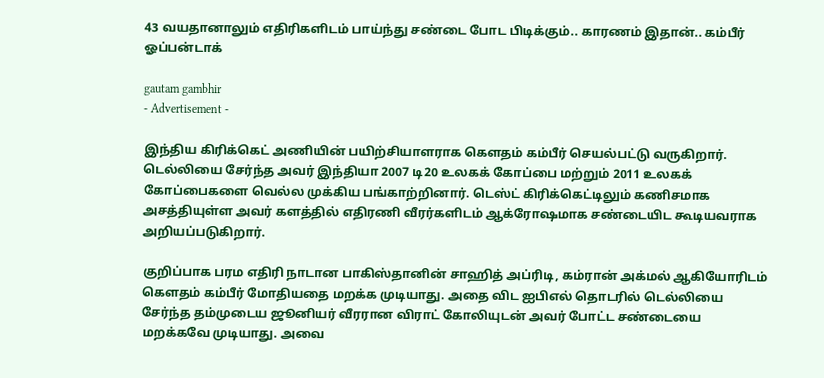43 வயதானாலும் எதிரிகளிடம் பாய்ந்து சண்டை போட பிடிக்கும்.. காரணம் இதான்.. கம்பீர் ஓப்பன்டாக்

gautam gambhir
- Advertisement -

இந்திய கிரிக்கெட் அணியின் பயிற்சியாளராக கௌதம் கம்பீர் செயல்பட்டு வருகிறார். டெல்லியை சேர்ந்த அவர் இந்தியா 2007 டி20 உலகக் கோப்பை மற்றும் 2011 உலகக் கோப்பைகளை வெல்ல முக்கிய பங்காற்றினார். டெஸ்ட் கிரிக்கெட்டிலும் கணிசமாக அசத்தியுள்ள அவர் களத்தில் எதிரணி வீரர்களிடம் ஆக்ரோஷமாக சண்டையிட கூடியவராக அறியப்படுகிறார்.

குறிப்பாக பரம எதிரி நாடான பாகிஸ்தானின் சாஹித் அப்ரிடி, கம்ரான் அக்மல் ஆகியோரிடம் கெளதம் கம்பீர் மோதியதை மறக்க முடியாது. அதை விட ஐபிஎல் தொடரில் டெல்லியை சேர்ந்த தம்முடைய ஜூனியர் வீரரான விராட் கோலியுடன் அவர் போட்ட சண்டையை மறக்கவே முடியாது. அவை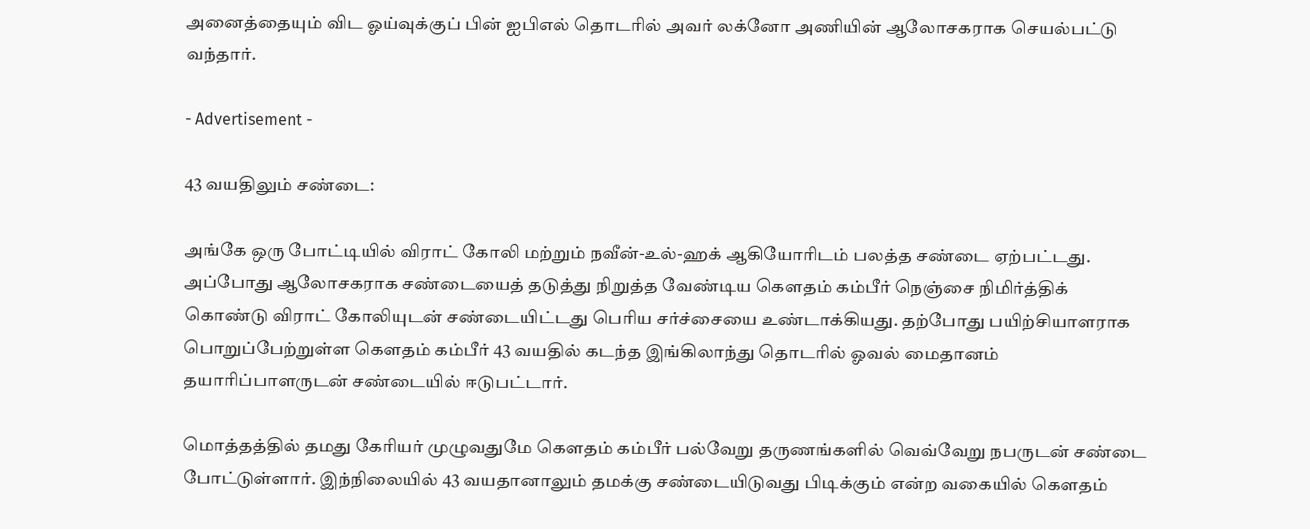அனைத்தையும் விட ஓய்வுக்குப் பின் ஐபிஎல் தொடரில் அவர் லக்னோ அணியின் ஆலோசகராக செயல்பட்டு வந்தார்.

- Advertisement -

43 வயதிலும் சண்டை:

அங்கே ஒரு போட்டியில் விராட் கோலி மற்றும் நவீன்-உல்-ஹக் ஆகியோரிடம் பலத்த சண்டை ஏற்பட்டது. அப்போது ஆலோசகராக சண்டையைத் தடுத்து நிறுத்த வேண்டிய கௌதம் கம்பீர் நெஞ்சை நிமிர்த்திக் கொண்டு விராட் கோலியுடன் சண்டையிட்டது பெரிய சர்ச்சையை உண்டாக்கியது. தற்போது பயிற்சியாளராக பொறுப்பேற்றுள்ள கௌதம் கம்பீர் 43 வயதில் கடந்த இங்கிலாந்து தொடரில் ஓவல் மைதானம் தயாரிப்பாளருடன் சண்டையில் ஈடுபட்டார்.

மொத்தத்தில் தமது கேரியர் முழுவதுமே கௌதம் கம்பீர் பல்வேறு தருணங்களில் வெவ்வேறு நபருடன் சண்டை போட்டுள்ளார். இந்நிலையில் 43 வயதானாலும் தமக்கு சண்டையிடுவது பிடிக்கும் என்ற வகையில் கௌதம்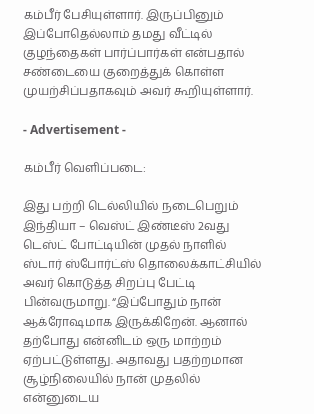கம்பீர் பேசியுள்ளார். இருப்பினும் இப்போதெல்லாம் தமது வீட்டில் குழந்தைகள் பார்ப்பார்கள் என்பதால் சண்டையை குறைத்துக் கொள்ள முயற்சிப்பதாகவும் அவர் கூறியுள்ளார்.

- Advertisement -

கம்பீர் வெளிப்படை:

இது பற்றி டெல்லியில் நடைபெறும் இந்தியா – வெஸ்ட் இண்டீஸ் 2வது டெஸ்ட் போட்டியின் முதல் நாளில் ஸ்டார் ஸ்போர்ட்ஸ் தொலைக்காட்சியில் அவர் கொடுத்த சிறப்பு பேட்டி பின்வருமாறு. “இப்போதும் நான் ஆக்ரோஷமாக இருக்கிறேன். ஆனால் தற்போது என்னிடம் ஒரு மாற்றம் ஏற்பட்டுள்ளது. அதாவது பதற்றமான சூழ்நிலையில் நான் முதலில் என்னுடைய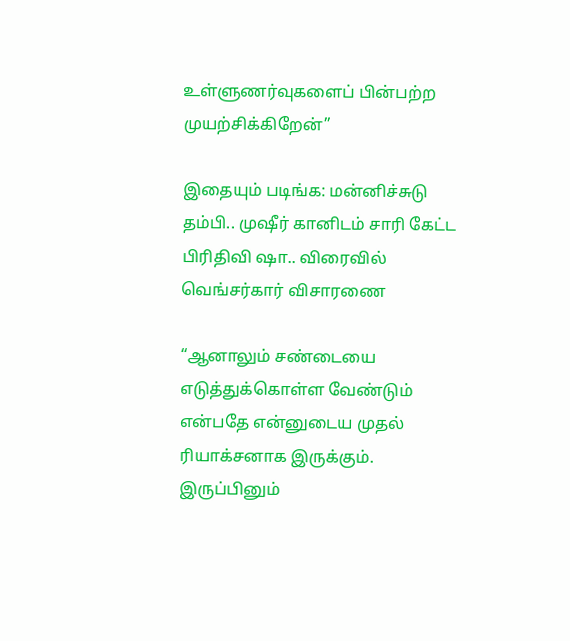உள்ளுணர்வுகளைப் பின்பற்ற முயற்சிக்கிறேன்”

இதையும் படிங்க: மன்னிச்சுடு தம்பி.. முஷீர் கானிடம் சாரி கேட்ட பிரிதிவி ஷா.. விரைவில் வெங்சர்கார் விசாரணை

“ஆனாலும் சண்டையை எடுத்துக்கொள்ள வேண்டும் என்பதே என்னுடைய முதல் ரியாக்சனாக இருக்கும். இருப்பினும்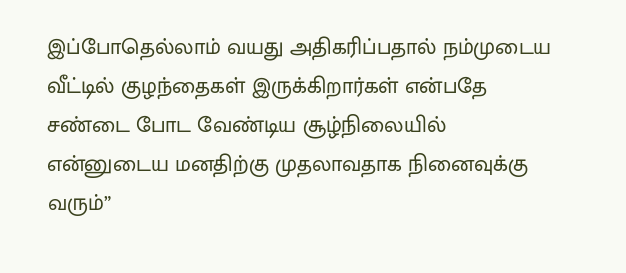இப்போதெல்லாம் வயது அதிகரிப்பதால் நம்முடைய வீட்டில் குழந்தைகள் இருக்கிறார்கள் என்பதே சண்டை போட வேண்டிய சூழ்நிலையில் என்னுடைய மனதிற்கு முதலாவதாக நினைவுக்கு வரும்”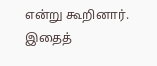என்று கூறினார். இதைத்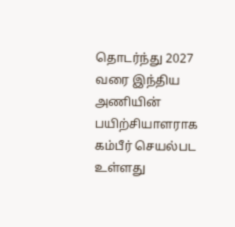தொடர்ந்து 2027 வரை இந்திய அணியின் பயிற்சியாளராக கம்பீர் செயல்பட உள்ளது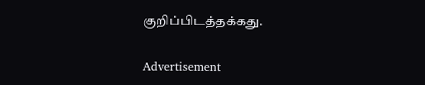குறிப்பிடத்தக்கது.

Advertisement